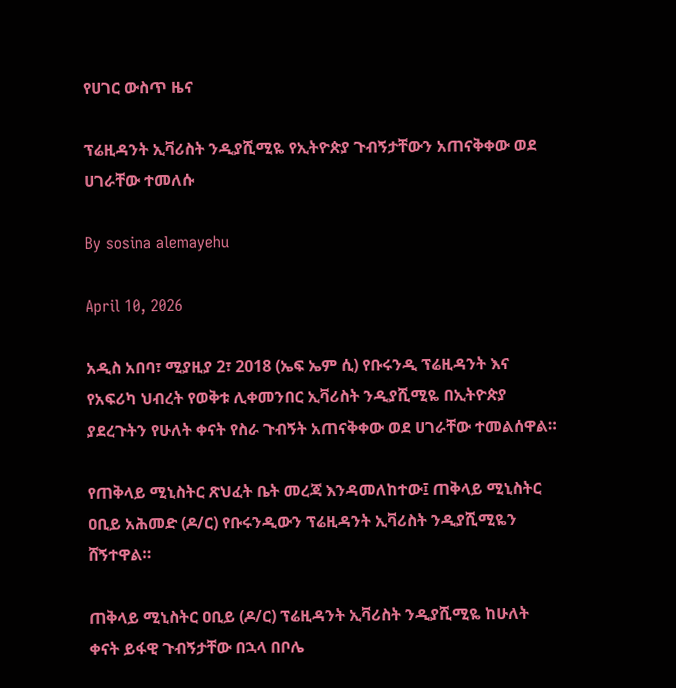የሀገር ውስጥ ዜና

ፕሬዚዳንት ኢቫሪስት ንዲያሺሚዬ የኢትዮጵያ ጉብኝታቸውን አጠናቅቀው ወደ ሀገራቸው ተመለሱ

By sosina alemayehu

April 10, 2026

አዲስ አበባ፣ ሚያዚያ 2፣ 2018 (ኤፍ ኤም ሲ) የቡሩንዲ ፕሬዚዳንት እና የአፍሪካ ህብረት የወቅቱ ሊቀመንበር ኢቫሪስት ንዲያሺሚዬ በኢትዮጵያ ያደረጉትን የሁለት ቀናት የስራ ጉብኝት አጠናቅቀው ወደ ሀገራቸው ተመልሰዋል።

የጠቅላይ ሚኒስትር ጽህፈት ቤት መረጃ እንዳመለከተው፤ ጠቅላይ ሚኒስትር ዐቢይ አሕመድ (ዶ/ር) የቡሩንዲውን ፕሬዚዳንት ኢቫሪስት ንዲያሺሚዬን ሸኝተዋል።

ጠቅላይ ሚኒስትር ዐቢይ (ዶ/ር) ፕሬዚዳንት ኢቫሪስት ንዲያሺሚዬ ከሁለት ቀናት ይፋዊ ጉብኝታቸው በኋላ በቦሌ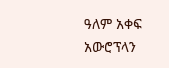ዓለም አቀፍ አውሮፕላን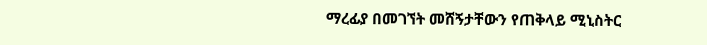ማረፊያ በመገኘት መሸኝታቸውን የጠቅላይ ሚኒስትር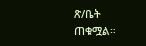ጽ/ቤት ጠቁሟል።